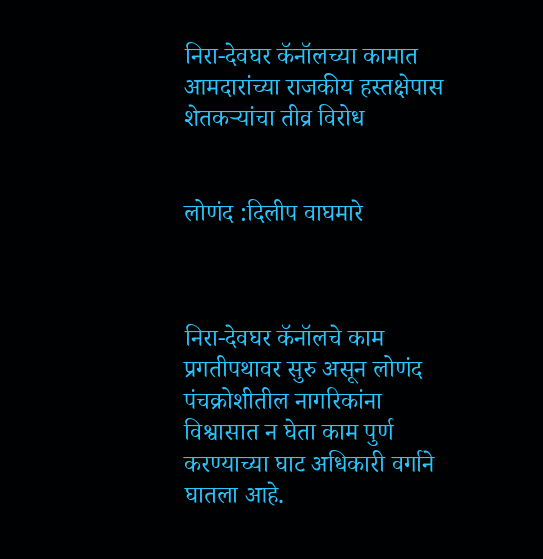निरा-देवघर कॅनॉलच्या कामात आमदारांच्या राजकीय हस्तक्षेपास शेतकऱ्यांचा तीव्र विरोध


लोणंद :दिलीप वाघमारे



निरा-देवघर कॅनॉलचे काम प्रगतीपथावर सुरु असून लोणंद पंचक्रोशीतील नागरिकांना विश्वासात न घेता काम पुर्ण करण्याच्या घाट अधिकारी वर्गाने घातला आहे.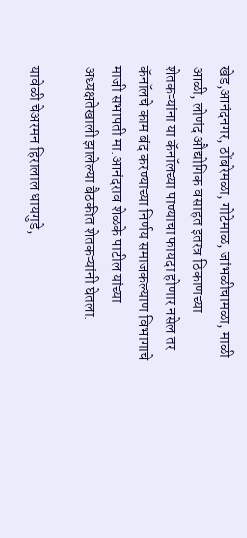खेड,आनंदनगर, ठोंबरेमळा, गोटेमाळ, जांभळीचामळा, माळी आळी, लोणंद औद्योगिक वसाहत इतरत्र ठिकाणच्या शेतकऱ्यांना या कॅनॉलच्या पाण्याचा फायदा होणार नसेल तर कॅनॉलचे काम बंद करण्याच्या निर्णय समाजकल्याण विभागाचे माजी सभापती मा.आनंदराव शेळके पाटील यांच्या अध्यक्षतेखाली झालेल्या बैठकीत शेतकऱ्यांनी घेतला.

यावेळी चेअरमन हिरालाल धायगुडे,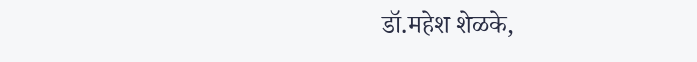डॉ.महेश शेळके,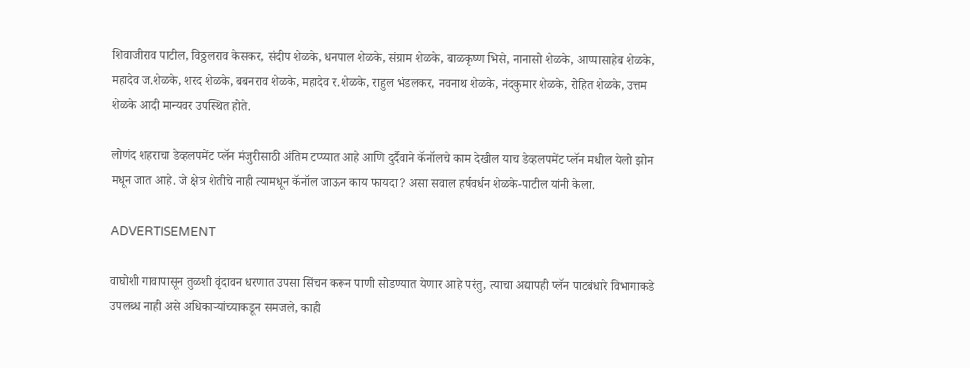शिवाजीराव पाटील, विठ्ठलराव केसकर, संदीप शेळके, धनपाल शेळके, संग्राम शेळके, बाळकृष्ण भिसे, नानासो शेळके, आप्पासाहेब शेळके, महादेव ज.शेळके, शरद शेळके, बबनराव शेळके, महादेव र.शेळके, राहुल भंडलकर, नवनाथ शेळके, नंदकुमार शेळके, रोहित शेळके, उत्तम शेळके आदी मान्यवर उपस्थित होते.

लोणंद शहराचा डेव्हलपमेंट प्लॅन मंजुरीसाठी अंतिम टप्प्यात आहे आणि दुर्दैवाने कॅनॉलचे काम देखील याच डेव्हलपमेंट प्लॅन मधील येलो झोन मधून जात आहे. जे क्षेत्र शेतीचे नाही त्यामधून कॅनॉल जाऊन काय फायदा? असा सवाल हर्षवर्धन शेळके-पाटील यांनी केला.

ADVERTISEMENT

वाघोशी गावापासून तुळशी वृंदावन धरणात उपसा सिंचन करून पाणी सोडण्यात येणार आहे परंतु, त्याचा अद्यापही प्लॅन पाटबंधारे विभागाकडे उपलब्ध नाही असे अधिकाऱ्यांच्याकडून समजले, काही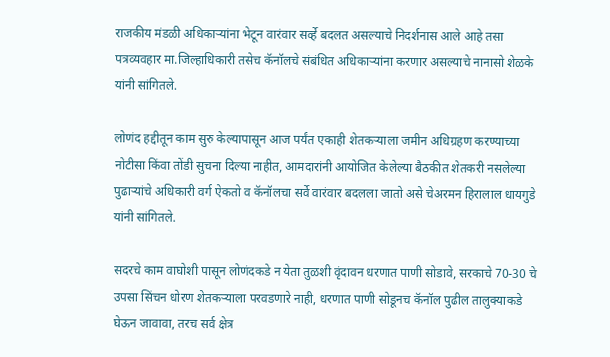राजकीय मंडळी अधिकाऱ्यांना भेटून वारंवार सर्व्हे बदलत असल्याचे निदर्शनास आले आहे तसा पत्रव्यवहार मा.जिल्हाधिकारी तसेच कॅनॉलचे संबंधित अधिकाऱ्यांना करणार असल्याचे नानासो शेळके यांनी सांगितले.

लोणंद हद्दीतून काम सुरु केल्यापासून आज पर्यंत एकाही शेतकऱ्याला जमीन अधिग्रहण करण्याच्या नोटीसा किंवा तोंडी सुचना दिल्या नाहीत, आमदारांनी आयोजित केलेल्या बैठकीत शेतकरी नसलेल्या पुढाऱ्यांचे अधिकारी वर्ग ऐकतो व कॅनॉलचा सर्वे वारंवार बदलला जातो असे चेअरमन हिरालाल धायगुडे यांनी सांगितले.

सदरचे काम वाघोशी पासून लोणंदकडे न येता तुळशी वृंदावन धरणात पाणी सोडावे, सरकाचे 70-30 चे उपसा सिंचन धोरण शेतकऱ्याला परवडणारे नाही, धरणात पाणी सोडूनच कॅनॉल पुढील तालुक्याकडे घेऊन जावावा, तरच सर्व क्षेत्र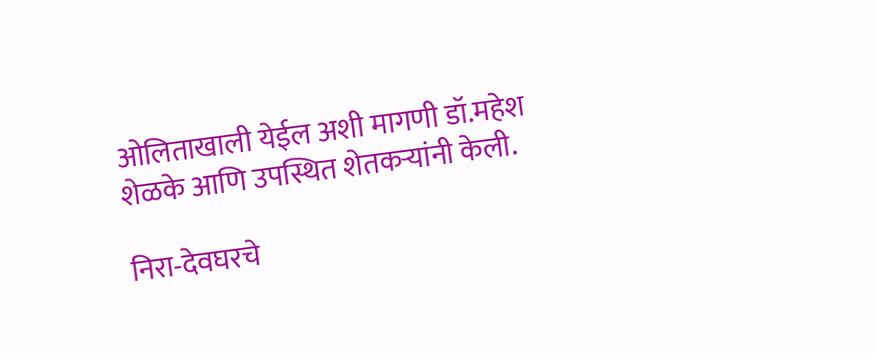ओलिताखाली येईल अशी मागणी डॉ.महेश शेळके आणि उपस्थित शेतकऱ्यांनी केली.

निरा-देवघरचे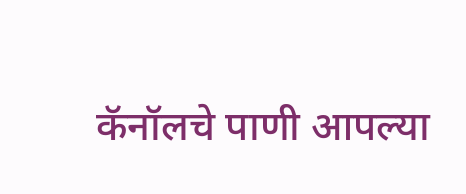कॅनॉलचे पाणी आपल्या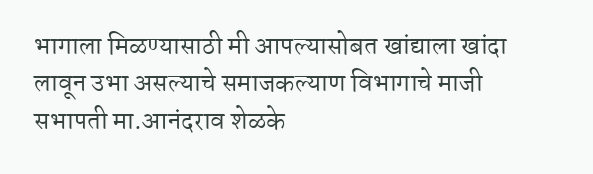भागाला मिळण्यासाठी मी आपल्यासोबत खांद्याला खांदा लावून उभा असल्याचे समाजकल्याण विभागाचे माजी सभापती मा.आनंदराव शेळके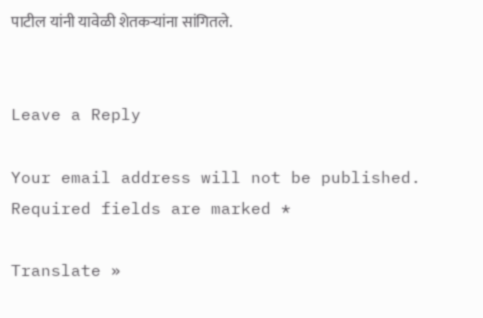पाटील यांनी यावेळी शेतकऱ्यांना सांगितले.


Leave a Reply

Your email address will not be published. Required fields are marked *

Translate »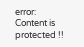error: Content is protected !!